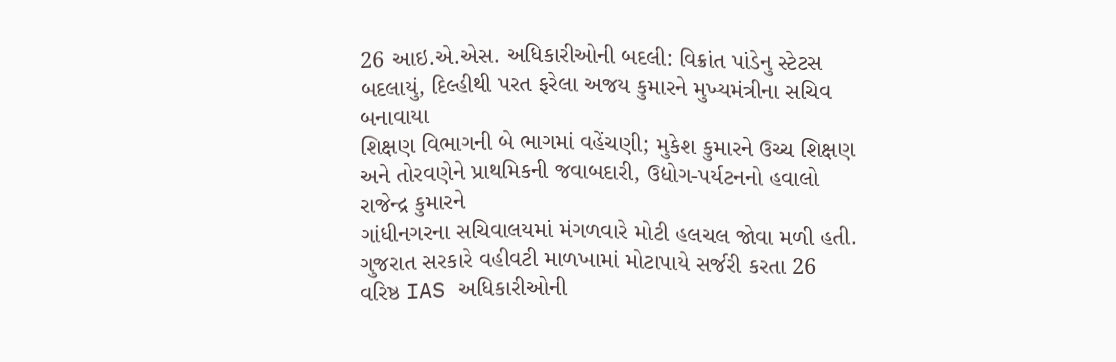26 આઇ.એ.એસ. અધિકારીઓની બદલી: વિક્રાંત પાંડેનુ સ્ટેટસ બદલાયું, દિલ્હીથી પરત ફરેલા અજય કુમારને મુખ્યમંત્રીના સચિવ બનાવાયા
શિક્ષણ વિભાગની બે ભાગમાં વહેંચણી; મુકેશ કુમારને ઉચ્ચ શિક્ષણ અને તોરવણેને પ્રાથમિકની જવાબદારી, ઉદ્યોગ-પર્યટનનો હવાલો રાજેન્દ્ર કુમારને
ગાંધીનગરના સચિવાલયમાં મંગળવારે મોટી હલચલ જોવા મળી હતી. ગુજરાત સરકારે વહીવટી માળખામાં મોટાપાયે સર્જરી કરતા 26 વરિષ્ઠ IAS અધિકારીઓની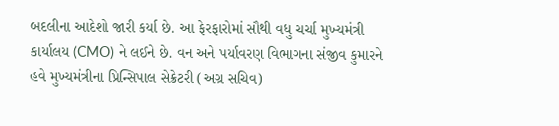બદલીના આદેશો જારી કર્યા છે. આ ફેરફારોમાં સૌથી વધુ ચર્ચા મુખ્યમંત્રી કાર્યાલય (CMO) ને લઈને છે. વન અને પર્યાવરણ વિભાગના સંજીવ કુમારને હવે મુખ્યમંત્રીના પ્રિન્સિપાલ સેક્રેટરી (અગ્ર સચિવ)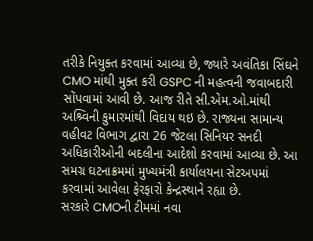તરીકે નિયુક્ત કરવામાં આવ્યા છે, જ્યારે અવંતિકા સિંઘને CMO માંથી મુક્ત કરી GSPC ની મહત્વની જવાબદારી સોંપવામાં આવી છે. આજ રીતે સી.એમ.ઓ.માંથી અશ્ર્વિની કુમારમાંથી વિદાય થઇ છે. રાજ્યના સામાન્ય વહીવટ વિભાગ દ્વારા 26 જેટલા સિનિયર સનદી અધિકારીઓની બદલીના આદેશો કરવામાં આવ્યા છે. આ સમગ્ર ઘટનાક્રમમાં મુખ્યમંત્રી કાર્યાલયના સેટઅપમાં કરવામાં આવેલા ફેરફારો કેન્દ્રસ્થાને રહ્યા છે.
સરકારે CMOની ટીમમાં નવા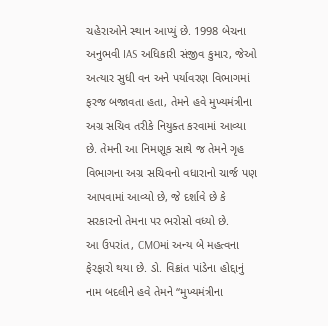ચહેરાઓને સ્થાન આપ્યું છે. 1998 બેચના અનુભવી IAS અધિકારી સંજીવ કુમાર, જેઓ અત્યાર સુધી વન અને પર્યાવરણ વિભાગમાં ફરજ બજાવતા હતા, તેમને હવે મુખ્યમંત્રીના અગ્ર સચિવ તરીકે નિયુક્ત કરવામાં આવ્યા છે. તેમની આ નિમણૂક સાથે જ તેમને ગૃહ વિભાગના અગ્ર સચિવનો વધારાનો ચાર્જ પણ આપવામાં આવ્યો છે, જે દર્શાવે છે કે સરકારનો તેમના પર ભરોસો વધ્યો છે.
આ ઉપરાંત, CMOમાં અન્ય બે મહત્વના ફેરફારો થયા છે. ડો. વિક્રાંત પાંડેના હોદ્દાનું નામ બદલીને હવે તેમને “મુખ્યમંત્રીના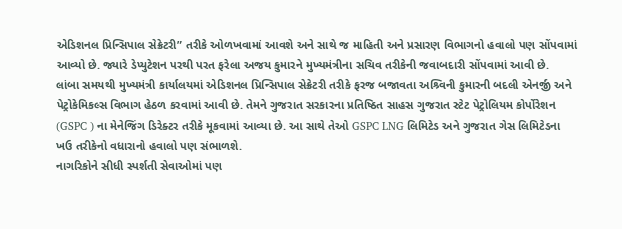એડિશનલ પ્રિન્સિપાલ સેક્રેટરી” તરીકે ઓળખવામાં આવશે અને સાથે જ માહિતી અને પ્રસારણ વિભાગનો હવાલો પણ સોંપવામાં આવ્યો છે. જ્યારે ડેપ્યુટેશન પરથી પરત ફરેલા અજય કુમારને મુખ્યમંત્રીના સચિવ તરીકેની જવાબદારી સોંપવામાં આવી છે.
લાંબા સમયથી મુખ્યમંત્રી કાર્યાલયમાં એડિશનલ પ્રિન્સિપાલ સેક્રેટરી તરીકે ફરજ બજાવતા અશ્ર્વિની કુમારની બદલી એનર્જી અને પેટ્રોકેમિકલ્સ વિભાગ હેઠળ કરવામાં આવી છે. તેમને ગુજરાત સરકારના પ્રતિષ્ઠિત સાહસ ગુજરાત સ્ટેટ પેટ્રોલિયમ કોર્પોરેશન (GSPC ) ના મેનેજિંગ ડિરેક્ટર તરીકે મૂકવામાં આવ્યા છે. આ સાથે તેઓ GSPC LNG લિમિટેડ અને ગુજરાત ગેસ લિમિટેડના ખઉ તરીકેનો વધારાનો હવાલો પણ સંભાળશે.
નાગરિકોને સીધી સ્પર્શતી સેવાઓમાં પણ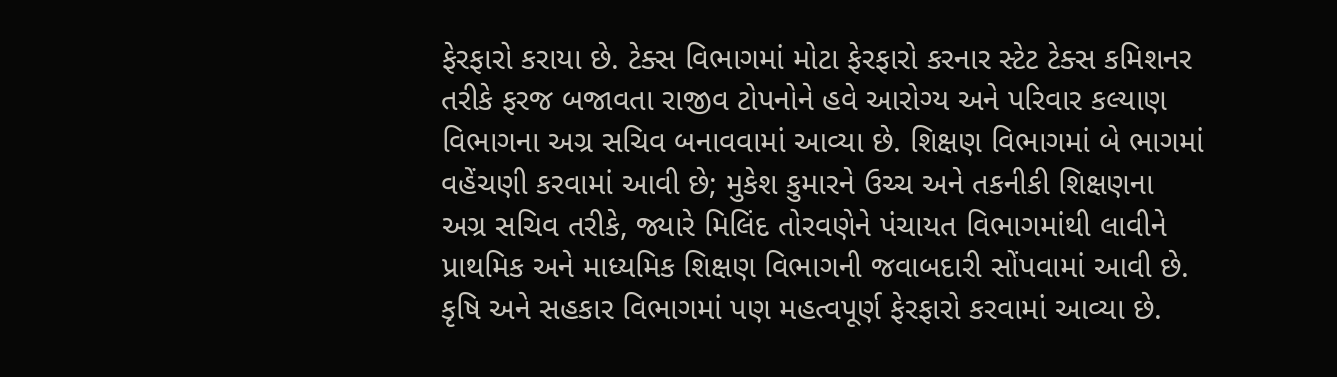ફેરફારો કરાયા છે. ટેક્સ વિભાગમાં મોટા ફેરફારો કરનાર સ્ટેટ ટેક્સ કમિશનર તરીકે ફરજ બજાવતા રાજીવ ટોપનોને હવે આરોગ્ય અને પરિવાર કલ્યાણ વિભાગના અગ્ર સચિવ બનાવવામાં આવ્યા છે. શિક્ષણ વિભાગમાં બે ભાગમાં વહેંચણી કરવામાં આવી છે; મુકેશ કુમારને ઉચ્ચ અને તકનીકી શિક્ષણના અગ્ર સચિવ તરીકે, જ્યારે મિલિંદ તોરવણેને પંચાયત વિભાગમાંથી લાવીને પ્રાથમિક અને માધ્યમિક શિક્ષણ વિભાગની જવાબદારી સોંપવામાં આવી છે.
કૃષિ અને સહકાર વિભાગમાં પણ મહત્વપૂર્ણ ફેરફારો કરવામાં આવ્યા છે.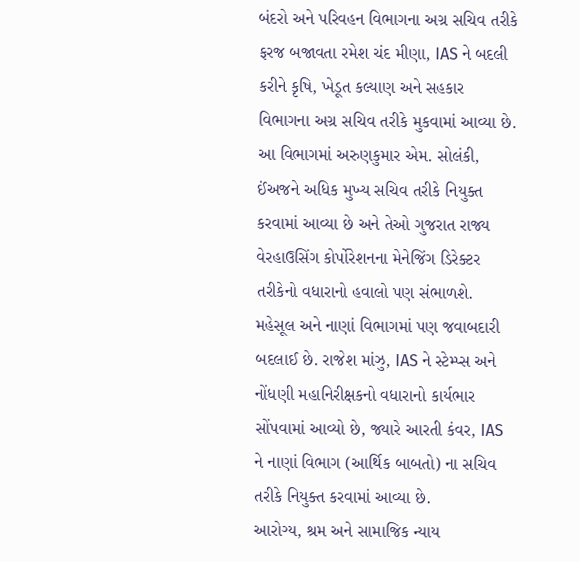બંદરો અને પરિવહન વિભાગના અગ્ર સચિવ તરીકે ફરજ બજાવતા રમેશ ચંદ મીણા, IAS ને બદલી કરીને કૃષિ, ખેડૂત કલ્યાણ અને સહકાર વિભાગના અગ્ર સચિવ તરીકે મુકવામાં આવ્યા છે. આ વિભાગમાં અરુણકુમાર એમ. સોલંકી, ઈંઅજને અધિક મુખ્ય સચિવ તરીકે નિયુક્ત કરવામાં આવ્યા છે અને તેઓ ગુજરાત રાજ્ય વેરહાઉસિંગ કોર્પોરેશનના મેનેજિંગ ડિરેક્ટર તરીકેનો વધારાનો હવાલો પણ સંભાળશે.
મહેસૂલ અને નાણાં વિભાગમાં પણ જવાબદારી બદલાઈ છે. રાજેશ માંઝુ, IAS ને સ્ટેમ્પ્સ અને નોંધણી મહાનિરીક્ષકનો વધારાનો કાર્યભાર સોંપવામાં આવ્યો છે, જ્યારે આરતી કંવર, IAS ને નાણાં વિભાગ (આર્થિક બાબતો) ના સચિવ તરીકે નિયુક્ત કરવામાં આવ્યા છે.
આરોગ્ય, શ્રમ અને સામાજિક ન્યાય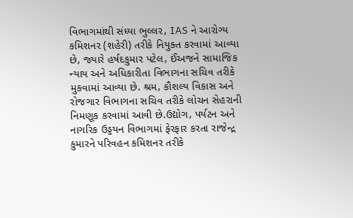વિભાગમાંથી સંધ્યા ભુલ્લર, IAS ને આરોગ્ય કમિશનર (શહેરી) તરીકે નિયુક્ત કરવામાં આવ્યા છે, જ્યારે હર્ષદકુમાર પટેલ, ઈંઅજને સામાજિક ન્યાય અને અધિકારીતા વિભાગના સચિવ તરીકે મુકવામાં આવ્યા છે. શ્રમ, કૌશલ્ય વિકાસ અને રોજગાર વિભાગના સચિવ તરીકે લોચન સેહરાની નિમણૂક કરવામાં આવી છે.ઉદ્યોગ, પર્યટન અને નાગરિક ઉડ્ડયન વિભાગમાં ફેરફાર કરતા રાજેન્દ્ર કુમારને પરિવહન કમિશનર તરીકે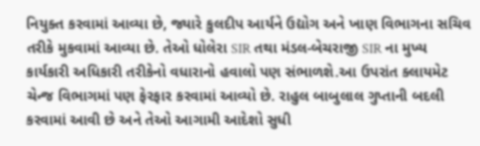નિયુક્ત કરવામાં આવ્યા છે, જ્યારે કુલદીપ આર્યને ઉદ્યોગ અને ખાણ વિભાગના સચિવ તરીકે મુકવામાં આવ્યા છે. તેઓ ધોલેરા SIR તથા મંડલ-બેચરાજી SIR ના મુખ્ય કાર્યકારી અધિકારી તરીકેનો વધારાનો હવાલો પણ સંભાળશે.આ ઉપરાંત ક્લાયમેટ ચેન્જ વિભાગમાં પણ ફેરફાર કરવામાં આવ્યો છે. રાહુલ બાબુલાલ ગુપ્તાની બદલી કરવામાં આવી છે અને તેઓ આગામી આદેશો સુધી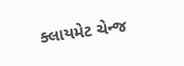ક્લાયમેટ ચેન્જ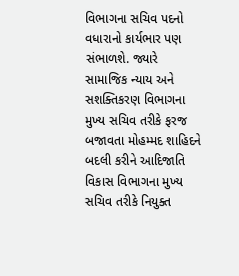વિભાગના સચિવ પદનો વધારાનો કાર્યભાર પણ સંભાળશે. જ્યારે સામાજિક ન્યાય અને સશક્તિકરણ વિભાગના મુખ્ય સચિવ તરીકે ફરજ બજાવતા મોહમ્મદ શાહિદને બદલી કરીને આદિજાતિ વિકાસ વિભાગના મુખ્ય સચિવ તરીકે નિયુક્ત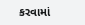કરવામાં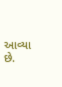આવ્યા છે.